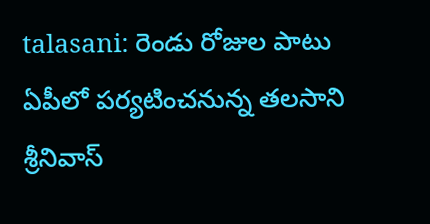talasani: రెండు రోజుల పాటు ఏపీలో పర్యటించనున్న తలసాని శ్రీనివాస్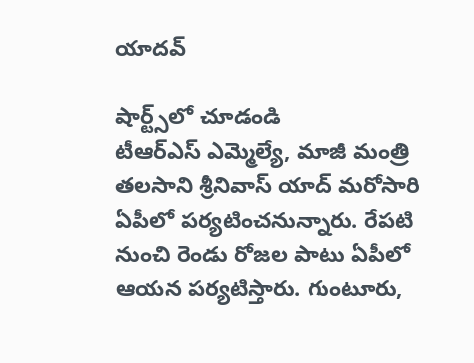యాదవ్

షార్ట్స్‌లో చూడండి
టీఆర్ఎస్ ఎమ్మెల్యే, మాజీ మంత్రి తలసాని శ్రీనివాస్ యాద్ మరోసారి ఏపీలో పర్యటించనున్నారు. రేపటి నుంచి రెండు రోజల పాటు ఏపీలో ఆయన పర్యటిస్తారు. గుంటూరు,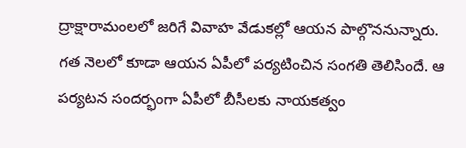ద్రాక్షారామంలలో జరిగే వివాహ వేడుకల్లో ఆయన పాల్గొననున్నారు. గత నెలలో కూడా ఆయన ఏపీలో పర్యటించిన సంగతి తెలిసిందే. ఆ పర్యటన సందర్భంగా ఏపీలో బీసీలకు నాయకత్వం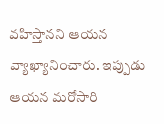వహిస్తానని ఆయన వ్యాఖ్యానించారు. ఇప్పుడు ఆయన మరోసారి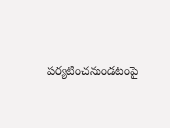పర్యటించనుండటంపై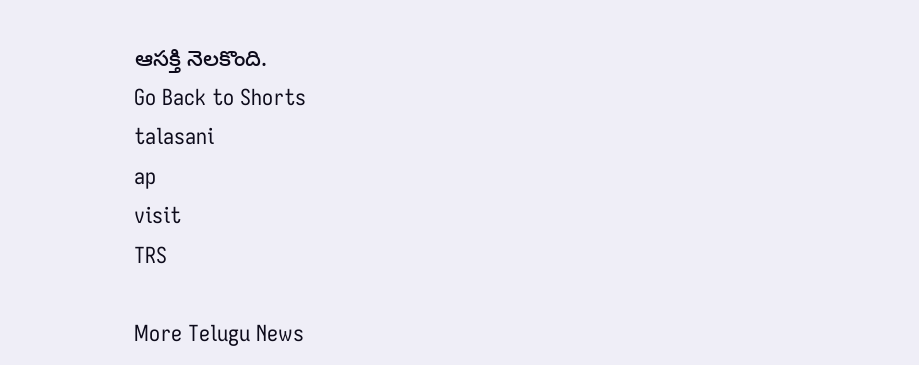ఆసక్తి నెలకొంది.
Go Back to Shorts
talasani
ap
visit
TRS

More Telugu News